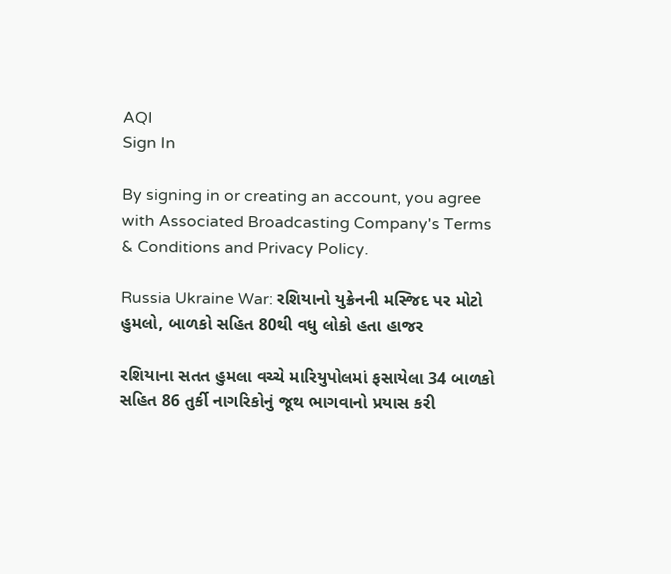AQI
Sign In

By signing in or creating an account, you agree with Associated Broadcasting Company's Terms & Conditions and Privacy Policy.

Russia Ukraine War: રશિયાનો યુક્રેનની મસ્જિદ પર મોટો હુમલો, બાળકો સહિત 80થી વધુ લોકો હતા હાજર

રશિયાના સતત હુમલા વચ્ચે મારિયુપોલમાં ફસાયેલા 34 બાળકો સહિત 86 તુર્કી નાગરિકોનું જૂથ ભાગવાનો પ્રયાસ કરી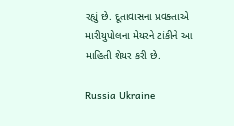રહ્યું છે. દૂતાવાસના પ્રવક્તાએ મારીયુપોલના મેયરને ટાંકીને આ માહિતી શેયર કરી છે.

Russia Ukraine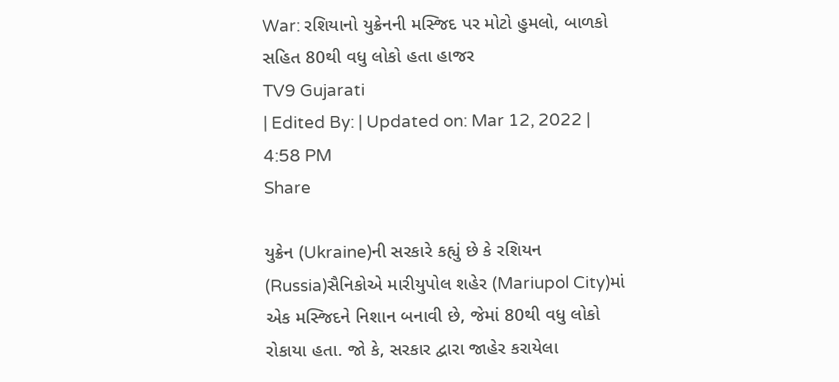War: રશિયાનો યુક્રેનની મસ્જિદ પર મોટો હુમલો, બાળકો સહિત 80થી વધુ લોકો હતા હાજર
TV9 Gujarati
| Edited By: | Updated on: Mar 12, 2022 | 4:58 PM
Share

યુક્રેન (Ukraine)ની સરકારે કહ્યું છે કે રશિયન (Russia)સૈનિકોએ મારીયુપોલ શહેર (Mariupol City)માં એક મસ્જિદને નિશાન બનાવી છે, જેમાં 80થી વધુ લોકો રોકાયા હતા. જો કે, સરકાર દ્વારા જાહેર કરાયેલા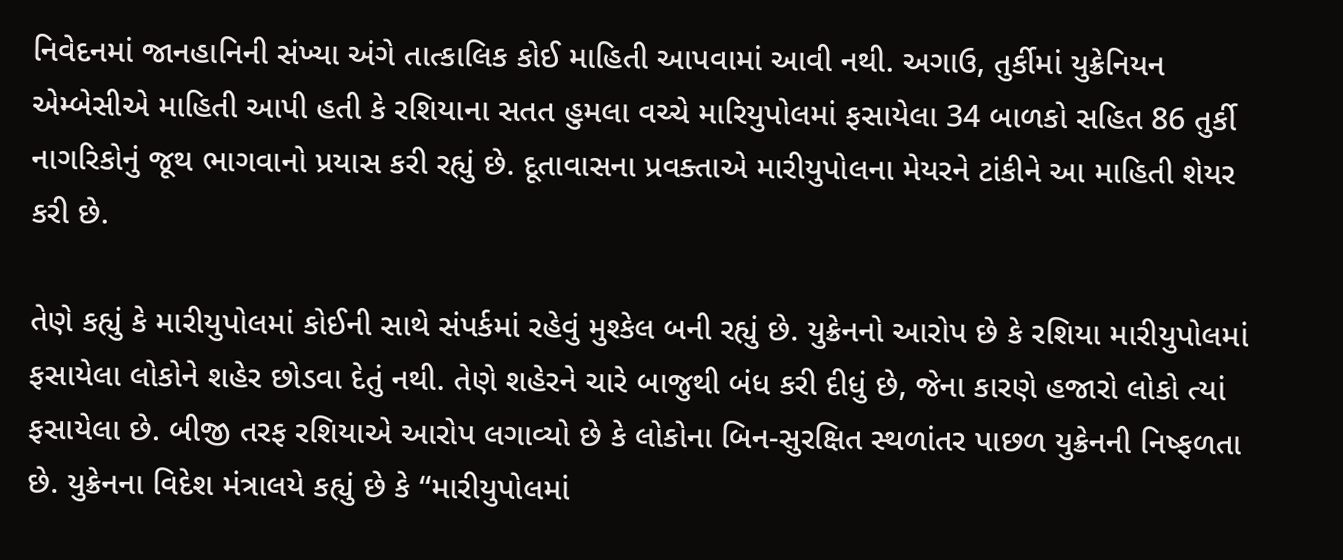નિવેદનમાં જાનહાનિની સંખ્યા અંગે તાત્કાલિક કોઈ માહિતી આપવામાં આવી નથી. અગાઉ, તુર્કીમાં યુક્રેનિયન એમ્બેસીએ માહિતી આપી હતી કે રશિયાના સતત હુમલા વચ્ચે મારિયુપોલમાં ફસાયેલા 34 બાળકો સહિત 86 તુર્કી નાગરિકોનું જૂથ ભાગવાનો પ્રયાસ કરી રહ્યું છે. દૂતાવાસના પ્રવક્તાએ મારીયુપોલના મેયરને ટાંકીને આ માહિતી શેયર કરી છે.

તેણે કહ્યું કે મારીયુપોલમાં કોઈની સાથે સંપર્કમાં રહેવું મુશ્કેલ બની રહ્યું છે. યુક્રેનનો આરોપ છે કે રશિયા મારીયુપોલમાં ફસાયેલા લોકોને શહેર છોડવા દેતું નથી. તેણે શહેરને ચારે બાજુથી બંધ કરી દીધું છે, જેના કારણે હજારો લોકો ત્યાં ફસાયેલા છે. બીજી તરફ રશિયાએ આરોપ લગાવ્યો છે કે લોકોના બિન-સુરક્ષિત સ્થળાંતર પાછળ યુક્રેનની નિષ્ફળતા છે. યુક્રેનના વિદેશ મંત્રાલયે કહ્યું છે કે “મારીયુપોલમાં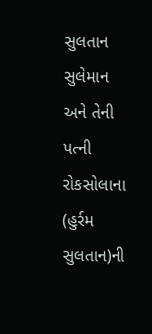સુલતાન સુલેમાન અને તેની પત્ની રોકસોલાના (હુર્રમ સુલતાન)ની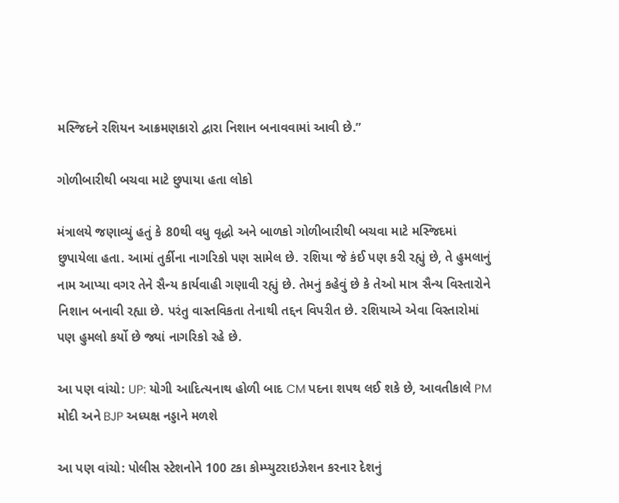મસ્જિદને રશિયન આક્રમણકારો દ્વારા નિશાન બનાવવામાં આવી છે.”

ગોળીબારીથી બચવા માટે છુપાયા હતા લોકો

મંત્રાલયે જણાવ્યું હતું કે 80થી વધુ વૃદ્ધો અને બાળકો ગોળીબારીથી બચવા માટે મસ્જિદમાં છુપાયેલા હતા. આમાં તુર્કીના નાગરિકો પણ સામેલ છે. રશિયા જે કંઈ પણ કરી રહ્યું છે, તે હુમલાનું નામ આપ્યા વગર તેને સૈન્ય કાર્યવાહી ગણાવી રહ્યું છે. તેમનું કહેવું છે કે તેઓ માત્ર સૈન્ય વિસ્તારોને નિશાન બનાવી રહ્યા છે. પરંતુ વાસ્તવિકતા તેનાથી તદ્દન વિપરીત છે. રશિયાએ એવા વિસ્તારોમાં પણ હુમલો કર્યો છે જ્યાં નાગરિકો રહે છે.

આ પણ વાંચો: UP: યોગી આદિત્યનાથ હોળી બાદ CM પદના શપથ લઈ શકે છે, આવતીકાલે PM મોદી અને BJP અધ્યક્ષ નડ્ડાને મળશે

આ પણ વાંચો: પોલીસ સ્ટેશનોને 100 ટકા કોમ્પ્યુટરાઇઝેશન કરનાર દેશનું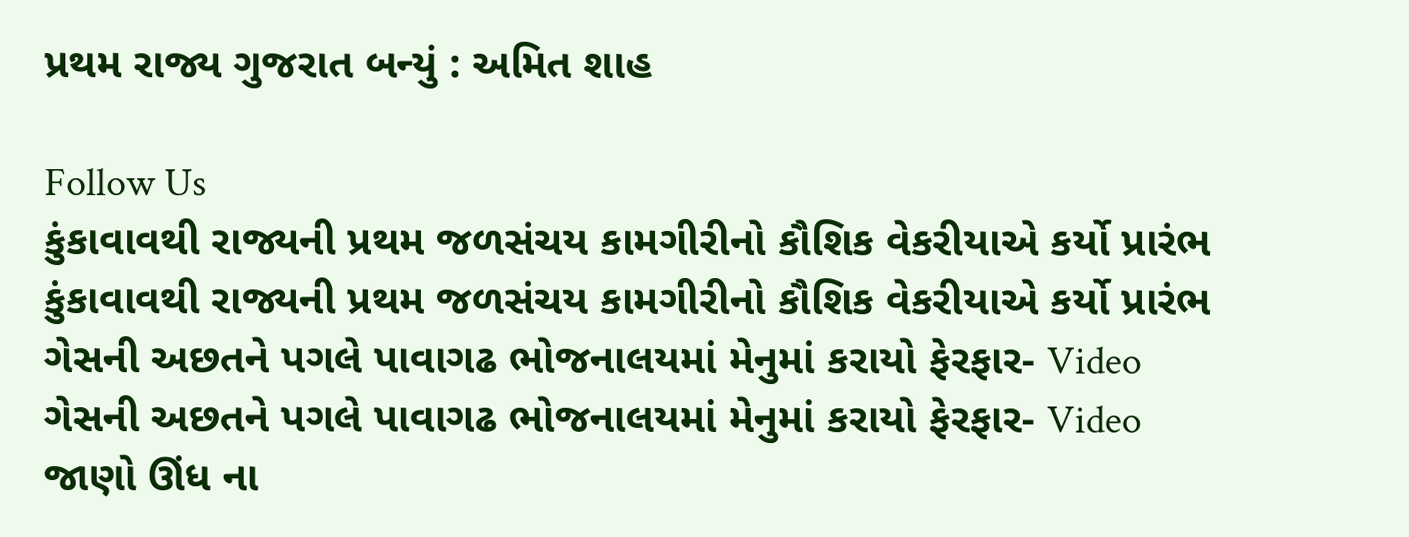પ્રથમ રાજ્ય ગુજરાત બન્યું : અમિત શાહ

Follow Us
કુંકાવાવથી રાજ્યની પ્રથમ જળસંચય કામગીરીનો કૌશિક વેકરીયાએ કર્યો પ્રારંભ
કુંકાવાવથી રાજ્યની પ્રથમ જળસંચય કામગીરીનો કૌશિક વેકરીયાએ કર્યો પ્રારંભ
ગેસની અછતને પગલે પાવાગઢ ભોજનાલયમાં મેનુમાં કરાયો ફેરફાર- Video
ગેસની અછતને પગલે પાવાગઢ ભોજનાલયમાં મેનુમાં કરાયો ફેરફાર- Video
જાણો ઊંધ ના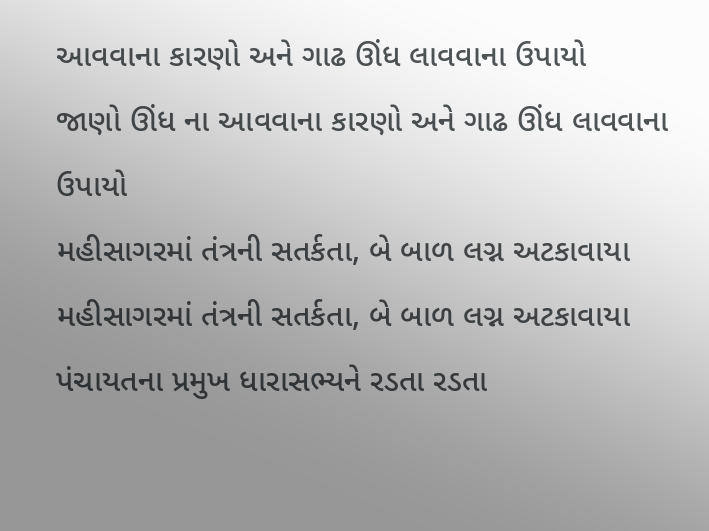આવવાના કારણો અને ગાઢ ઊંધ લાવવાના ઉપાયો
જાણો ઊંધ ના આવવાના કારણો અને ગાઢ ઊંધ લાવવાના ઉપાયો
મહીસાગરમાં તંત્રની સતર્કતા, બે બાળ લગ્ન અટકાવાયા
મહીસાગરમાં તંત્રની સતર્કતા, બે બાળ લગ્ન અટકાવાયા
પંચાયતના પ્રમુખ ધારાસભ્યને રડતા રડતા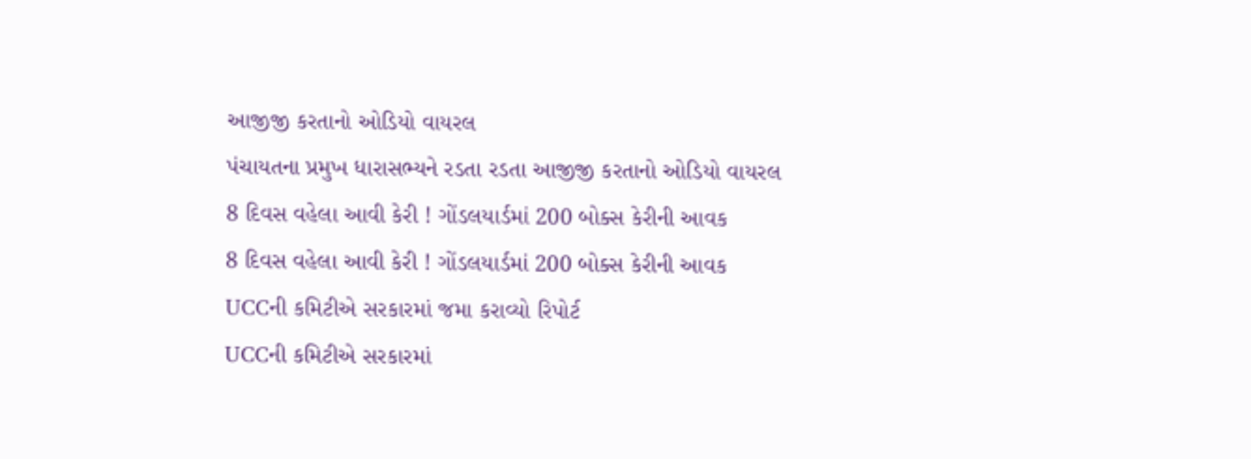આજીજી કરતાનો ઓડિયો વાયરલ
પંચાયતના પ્રમુખ ધારાસભ્યને રડતા રડતા આજીજી કરતાનો ઓડિયો વાયરલ
8 દિવસ વહેલા આવી કેરી ! ગોંડલયાર્ડમાં 200 બોક્સ કેરીની આવક
8 દિવસ વહેલા આવી કેરી ! ગોંડલયાર્ડમાં 200 બોક્સ કેરીની આવક
UCCની કમિટીએ સરકારમાં જમા કરાવ્યો રિપોર્ટ
UCCની કમિટીએ સરકારમાં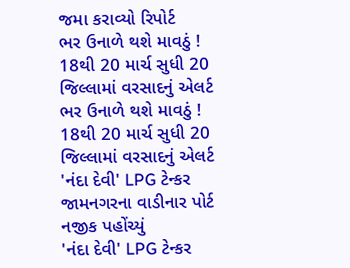જમા કરાવ્યો રિપોર્ટ
ભર ઉનાળે થશે માવઠું ! 18થી 20 માર્ચ સુધી 20 જિલ્લામાં વરસાદનું એલર્ટ
ભર ઉનાળે થશે માવઠું ! 18થી 20 માર્ચ સુધી 20 જિલ્લામાં વરસાદનું એલર્ટ
'નંદા દેવી' LPG ટેન્કર જામનગરના વાડીનાર પોર્ટ નજીક પહોંચ્યું
'નંદા દેવી' LPG ટેન્કર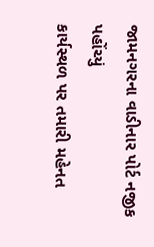જામનગરના વાડીનાર પોર્ટ નજીક પહોંચ્યું
કાર્યસ્થળ પર તમારી મહેનત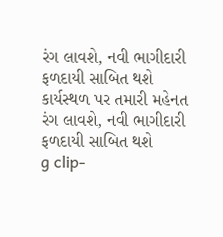રંગ લાવશે, નવી ભાગીદારી ફળદાયી સાબિત થશે
કાર્યસ્થળ પર તમારી મહેનત રંગ લાવશે, નવી ભાગીદારી ફળદાયી સાબિત થશે
g clip-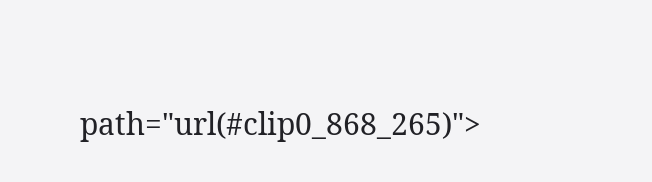path="url(#clip0_868_265)">